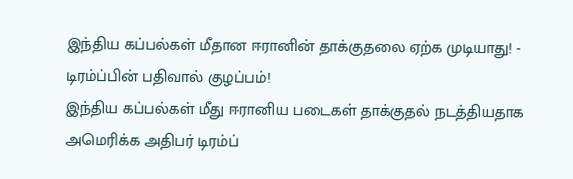இந்திய கப்பல்கள் மீதான ஈரானின் தாக்குதலை ஏற்க முடியாது! - டிரம்ப்பின் பதிவால் குழப்பம்!
இந்திய கப்பல்கள் மீது ஈரானிய படைகள் தாக்குதல் நடத்தியதாக அமெரிக்க அதிபர் டிரம்ப்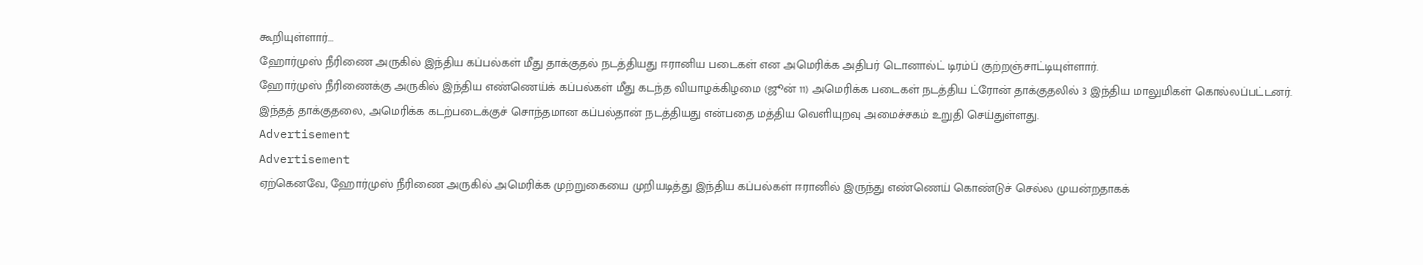கூறியுள்ளார்...
ஹோர்முஸ் நீரிணை அருகில் இந்திய கப்பல்கள் மீது தாக்குதல் நடத்தியது ஈரானிய படைகள் என அமெரிக்க அதிபர் டொனால்ட் டிரம்ப் குற்றஞ்சாட்டியுள்ளார்.
ஹோர்முஸ் நீரிணைக்கு அருகில் இந்திய எண்ணெய்க் கப்பல்கள் மீது கடந்த வியாழக்கிழமை (ஜூன் 11) அமெரிக்க படைகள் நடத்திய ட்ரோன் தாக்குதலில் 3 இந்திய மாலுமிகள் கொல்லப்பட்டனர்.
இந்தத் தாக்குதலை, அமெரிக்க கடற்படைக்குச் சொந்தமான கப்பல்தான் நடத்தியது என்பதை மத்திய வெளியுறவு அமைச்சகம் உறுதி செய்துள்ளது.
Advertisement
Advertisement
ஏற்கெனவே, ஹோர்முஸ் நீரிணை அருகில் அமெரிக்க முற்றுகையை முறியடித்து இந்திய கப்பல்கள் ஈரானில் இருந்து எண்ணெய் கொண்டுச் செல்ல முயன்றதாகக்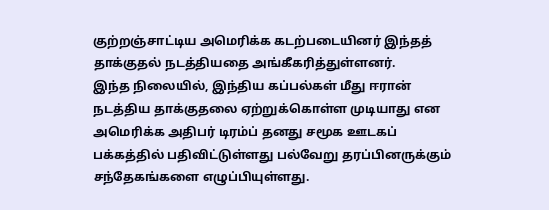குற்றஞ்சாட்டிய அமெரிக்க கடற்படையினர் இந்தத் தாக்குதல் நடத்தியதை அங்கீகரித்துள்ளனர்.
இந்த நிலையில், இந்திய கப்பல்கள் மீது ஈரான் நடத்திய தாக்குதலை ஏற்றுக்கொள்ள முடியாது என அமெரிக்க அதிபர் டிரம்ப் தனது சமூக ஊடகப் பக்கத்தில் பதிவிட்டுள்ளது பல்வேறு தரப்பினருக்கும் சந்தேகங்களை எழுப்பியுள்ளது.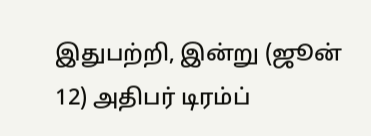இதுபற்றி, இன்று (ஜூன் 12) அதிபர் டிரம்ப்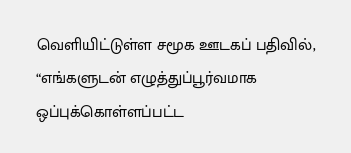வெளியிட்டுள்ள சமூக ஊடகப் பதிவில்,
“எங்களுடன் எழுத்துப்பூர்வமாக ஒப்புக்கொள்ளப்பட்ட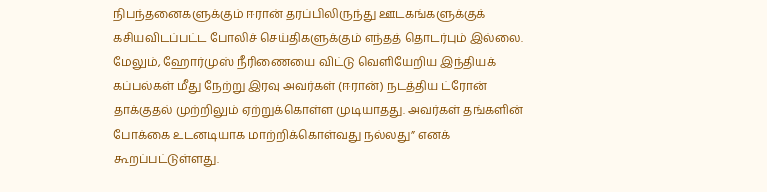நிபந்தனைகளுக்கும் ஈரான் தரப்பிலிருந்து ஊடகங்களுக்குக் கசியவிடப்பட்ட போலிச் செய்திகளுக்கும் எந்தத் தொடர்பும் இல்லை.
மேலும், ஹோர்முஸ் நீரிணையை விட்டு வெளியேறிய இந்தியக் கப்பல்கள் மீது நேற்று இரவு அவர்கள் (ஈரான்) நடத்திய ட்ரோன் தாக்குதல் முற்றிலும் ஏற்றுக்கொள்ள முடியாதது. அவர்கள் தங்களின் போக்கை உடனடியாக மாற்றிக்கொள்வது நல்லது” எனக் கூறப்பட்டுள்ளது.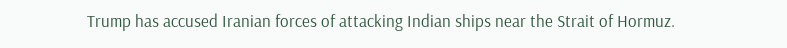Trump has accused Iranian forces of attacking Indian ships near the Strait of Hormuz.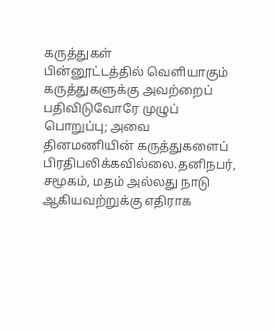கருத்துகள்
பின்னூட்டத்தில் வெளியாகும் கருத்துகளுக்கு அவற்றைப் பதிவிடுவோரே முழுப் பொறுப்பு; அவை தினமணியின் கருத்துகளைப் பிரதிபலிக்கவில்லை.தனிநபர், சமூகம், மதம் அல்லது நாடு ஆகியவற்றுக்கு எதிராக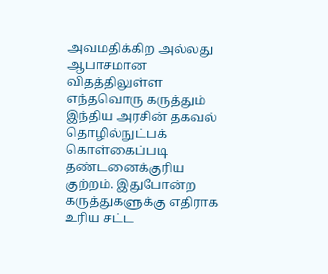அவமதிக்கிற அல்லது ஆபாசமான விதத்திலுள்ள எந்தவொரு கருத்தும் இந்திய அரசின் தகவல் தொழில்நுட்பக் கொள்கைப்படி தண்டனைக்குரிய குற்றம். இதுபோன்ற கருத்துகளுக்கு எதிராக உரிய சட்ட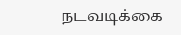நடவடிக்கை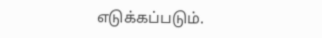எடுக்கப்படும்.